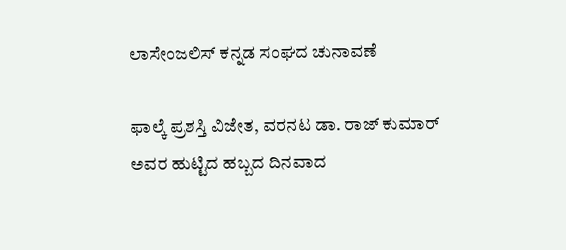ಲಾಸೇಂಜಲಿಸ್ ಕನ್ನಡ ಸಂಘದ ಚುನಾವಣೆ

ಫಾಲ್ಕೆ ಪ್ರಶಸ್ತಿ ವಿಜೇತ, ವರನಟ ಡಾ. ರಾಜ್ ಕುಮಾರ್ ಅವರ ಹುಟ್ಟಿದ ಹಬ್ಬದ ದಿನವಾದ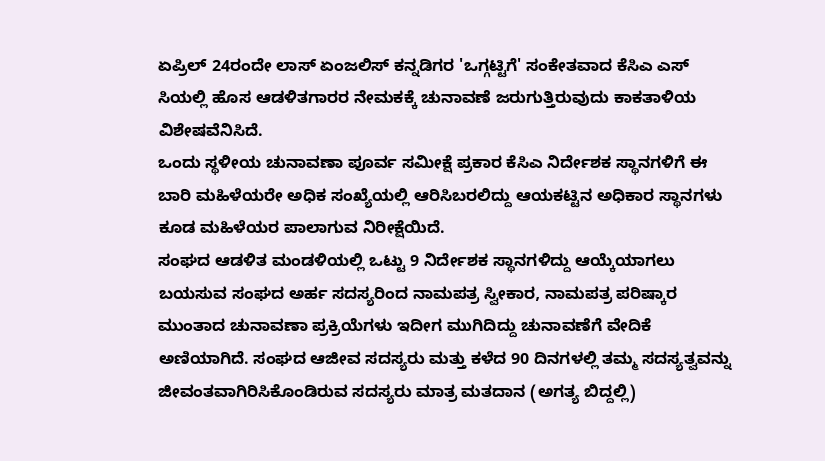ಏಪ್ರಿಲ್ 24ರಂದೇ ಲಾಸ್ ಏಂಜಲಿಸ್ ಕನ್ನಡಿಗರ 'ಒಗ್ಗಟ್ಟಿಗೆ' ಸಂಕೇತವಾದ ಕೆಸಿಎ ಎಸ್ ಸಿಯಲ್ಲಿ ಹೊಸ ಆಡಳಿತಗಾರರ ನೇಮಕಕ್ಕೆ ಚುನಾವಣೆ ಜರುಗುತ್ತಿರುವುದು ಕಾಕತಾಳಿಯ ವಿಶೇಷವೆನಿಸಿದೆ.
ಒಂದು ಸ್ಥಳೀಯ ಚುನಾವಣಾ ಪೂರ್ವ ಸಮೀಕ್ಷೆ ಪ್ರಕಾರ ಕೆಸಿಎ ನಿರ್ದೇಶಕ ಸ್ಥಾನಗಳಿಗೆ ಈ ಬಾರಿ ಮಹಿಳೆಯರೇ ಅಧಿಕ ಸಂಖ್ಯೆಯಲ್ಲಿ ಆರಿಸಿಬರಲಿದ್ದು ಆಯಕಟ್ಟಿನ ಅಧಿಕಾರ ಸ್ಥಾನಗಳು ಕೂಡ ಮಹಿಳೆಯರ ಪಾಲಾಗುವ ನಿರೀಕ್ಷೆಯಿದೆ.
ಸಂಘದ ಆಡಳಿತ ಮಂಡಳಿಯಲ್ಲಿ ಒಟ್ಟು 9 ನಿರ್ದೇಶಕ ಸ್ಥಾನಗಳಿದ್ದು ಆಯ್ಕೆಯಾಗಲು ಬಯಸುವ ಸಂಘದ ಅರ್ಹ ಸದಸ್ಯರಿಂದ ನಾಮಪತ್ರ ಸ್ವೀಕಾರ, ನಾಮಪತ್ರ ಪರಿಷ್ಕಾರ ಮುಂತಾದ ಚುನಾವಣಾ ಪ್ರಕ್ರಿಯೆಗಳು ಇದೀಗ ಮುಗಿದಿದ್ದು ಚುನಾವಣೆಗೆ ವೇದಿಕೆ ಅಣಿಯಾಗಿದೆ. ಸಂಘದ ಆಜೀವ ಸದಸ್ಯರು ಮತ್ತು ಕಳೆದ 90 ದಿನಗಳಲ್ಲಿ ತಮ್ಮ ಸದಸ್ಯತ್ವವನ್ನು ಜೀವಂತವಾಗಿರಿಸಿಕೊಂಡಿರುವ ಸದಸ್ಯರು ಮಾತ್ರ ಮತದಾನ (ಅಗತ್ಯ ಬಿದ್ದಲ್ಲಿ)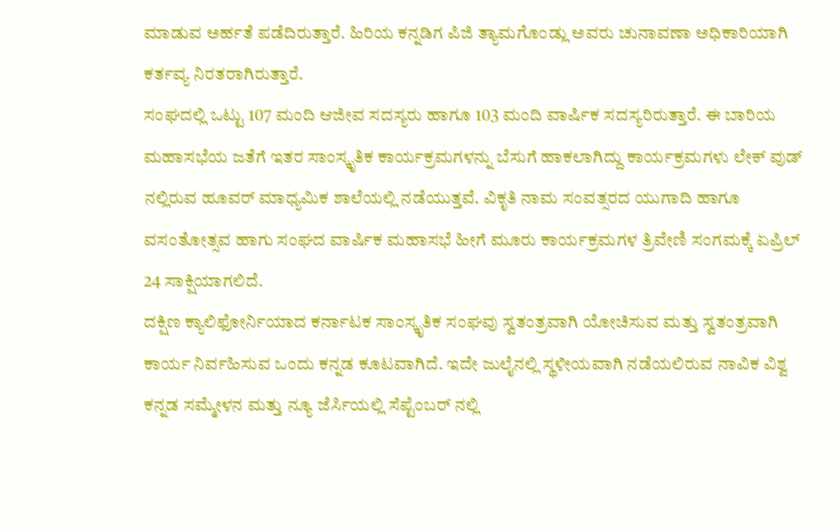ಮಾಡುವ ಅರ್ಹತೆ ಪಡೆದಿರುತ್ತಾರೆ. ಹಿರಿಯ ಕನ್ನಡಿಗ ಪಿಜಿ ತ್ಯಾಮಗೊಂಡ್ಲು ಅವರು ಚುನಾವಣಾ ಅಧಿಕಾರಿಯಾಗಿ ಕರ್ತವ್ಯ ನಿರತರಾಗಿರುತ್ತಾರೆ.
ಸಂಘದಲ್ಲಿ ಒಟ್ಟು 107 ಮಂದಿ ಆಜೀವ ಸದಸ್ಯರು ಹಾಗೂ 103 ಮಂದಿ ವಾರ್ಷಿಕ ಸದಸ್ಯರಿರುತ್ತಾರೆ. ಈ ಬಾರಿಯ ಮಹಾಸಭೆಯ ಜತೆಗೆ ಇತರ ಸಾಂಸ್ಕೃತಿಕ ಕಾರ್ಯಕ್ರಮಗಳನ್ನು ಬೆಸುಗೆ ಹಾಕಲಾಗಿದ್ದು ಕಾರ್ಯಕ್ರಮಗಳು ಲೇಕ್ ವುಡ್ ನಲ್ಲಿರುವ ಹೂವರ್ ಮಾಧ್ಯಮಿಕ ಶಾಲೆಯಲ್ಲಿ ನಡೆಯುತ್ತವೆ. ವಿಕೃತಿ ನಾಮ ಸಂವತ್ಸರದ ಯುಗಾದಿ ಹಾಗೂ ವಸಂತೋತ್ಸವ ಹಾಗು ಸಂಘದ ವಾರ್ಷಿಕ ಮಹಾಸಭೆ ಹೀಗೆ ಮೂರು ಕಾರ್ಯಕ್ರಮಗಳ ತ್ರಿವೇಣಿ ಸಂಗಮಕ್ಕೆ ಏಪ್ರಿಲ್ 24 ಸಾಕ್ಷಿಯಾಗಲಿದೆ.
ದಕ್ಷಿಣ ಕ್ಯಾಲಿಫೋರ್ನಿಯಾದ ಕರ್ನಾಟಕ ಸಾಂಸ್ಕೃತಿಕ ಸಂಘವು ಸ್ವತಂತ್ರವಾಗಿ ಯೋಚಿಸುವ ಮತ್ತು ಸ್ವತಂತ್ರವಾಗಿ ಕಾರ್ಯ ನಿರ್ವಹಿಸುವ ಒಂದು ಕನ್ನಡ ಕೂಟವಾಗಿದೆ. ಇದೇ ಜುಲೈನಲ್ಲಿ ಸ್ಥಳೀಯವಾಗಿ ನಡೆಯಲಿರುವ ನಾವಿಕ ವಿಶ್ವ ಕನ್ನಡ ಸಮ್ಮೇಳನ ಮತ್ತು ನ್ಯೂ ಜೆರ್ಸಿಯಲ್ಲಿ ಸೆಪ್ಟೆಂಬರ್ ನಲ್ಲಿ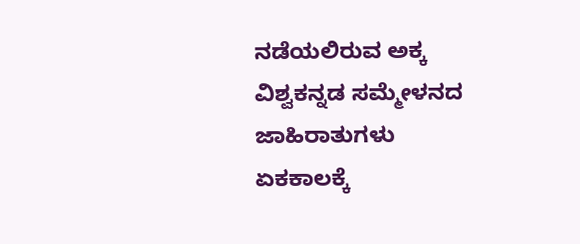ನಡೆಯಲಿರುವ ಅಕ್ಕ ವಿಶ್ವಕನ್ನಡ ಸಮ್ಮೇಳನದ ಜಾಹಿರಾತುಗಳು ಏಕಕಾಲಕ್ಕೆ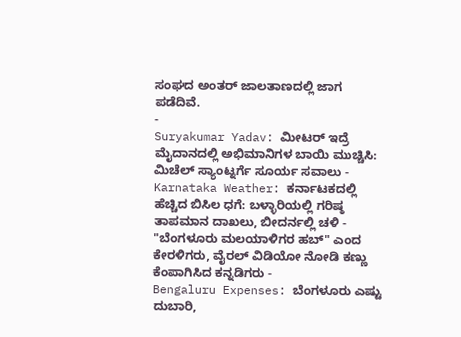ಸಂಘದ ಅಂತರ್ ಜಾಲತಾಣದಲ್ಲಿ ಜಾಗ ಪಡೆದಿವೆ.
-
Suryakumar Yadav: ಮೀಟರ್ ಇದ್ರೆ ಮೈದಾನದಲ್ಲಿ ಅಭಿಮಾನಿಗಳ ಬಾಯಿ ಮುಚ್ಚಿಸಿ: ಮಿಚೆಲ್ ಸ್ಯಾಂಟ್ನರ್ಗೆ ಸೂರ್ಯ ಸವಾಲು -
Karnataka Weather: ಕರ್ನಾಟಕದಲ್ಲಿ ಹೆಚ್ಚಿದ ಬಿಸಿಲ ಧಗೆ: ಬಳ್ಳಾರಿಯಲ್ಲಿ ಗರಿಷ್ಠ ತಾಪಮಾನ ದಾಖಲು, ಬೀದರ್ನಲ್ಲಿ ಚಳಿ -
"ಬೆಂಗಳೂರು ಮಲಯಾಳಿಗರ ಹಬ್" ಎಂದ ಕೇರಳಿಗರು, ವೈರಲ್ ವಿಡಿಯೋ ನೋಡಿ ಕಣ್ಣು ಕೆಂಪಾಗಿಸಿದ ಕನ್ನಡಿಗರು -
Bengaluru Expenses: ಬೆಂಗಳೂರು ಎಷ್ಟು ದುಬಾರಿ,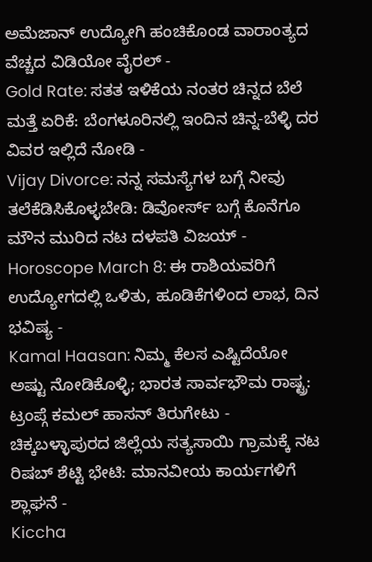ಅಮೆಜಾನ್ ಉದ್ಯೋಗಿ ಹಂಚಿಕೊಂಡ ವಾರಾಂತ್ಯದ ವೆಚ್ಚದ ವಿಡಿಯೋ ವೈರಲ್ -
Gold Rate: ಸತತ ಇಳಿಕೆಯ ನಂತರ ಚಿನ್ನದ ಬೆಲೆ ಮತ್ತೆ ಏರಿಕೆ: ಬೆಂಗಳೂರಿನಲ್ಲಿ ಇಂದಿನ ಚಿನ್ನ-ಬೆಳ್ಳಿ ದರ ವಿವರ ಇಲ್ಲಿದೆ ನೋಡಿ -
Vijay Divorce: ನನ್ನ ಸಮಸ್ಯೆಗಳ ಬಗ್ಗೆ ನೀವು ತಲೆಕೆಡಿಸಿಕೊಳ್ಳಬೇಡಿ: ಡಿವೋರ್ಸ್ ಬಗ್ಗೆ ಕೊನೆಗೂ ಮೌನ ಮುರಿದ ನಟ ದಳಪತಿ ವಿಜಯ್ -
Horoscope March 8: ಈ ರಾಶಿಯವರಿಗೆ ಉದ್ಯೋಗದಲ್ಲಿ ಒಳಿತು, ಹೂಡಿಕೆಗಳಿಂದ ಲಾಭ, ದಿನ ಭವಿಷ್ಯ -
Kamal Haasan: ನಿಮ್ಮ ಕೆಲಸ ಎಷ್ಟಿದೆಯೋ ಅಷ್ಟು ನೋಡಿಕೊಳ್ಳಿ; ಭಾರತ ಸಾರ್ವಭೌಮ ರಾಷ್ಟ್ರ: ಟ್ರಂಪ್ಗೆ ಕಮಲ್ ಹಾಸನ್ ತಿರುಗೇಟು -
ಚಿಕ್ಕಬಳ್ಳಾಪುರದ ಜಿಲ್ಲೆಯ ಸತ್ಯಸಾಯಿ ಗ್ರಾಮಕ್ಕೆ ನಟ ರಿಷಬ್ ಶೆಟ್ಟಿ ಭೇಟಿ: ಮಾನವೀಯ ಕಾರ್ಯಗಳಿಗೆ ಶ್ಲಾಘನೆ -
Kiccha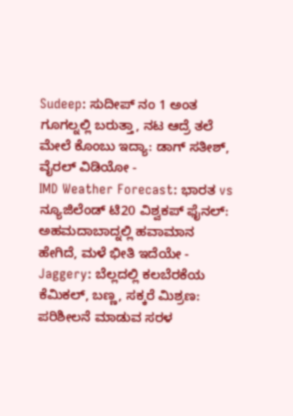Sudeep: ಸುದೀಪ್ ನಂ 1 ಅಂತ ಗೂಗಲ್ನಲ್ಲಿ ಬರುತ್ತಾ, ನಟ ಆದ್ರೆ ತಲೆ ಮೇಲೆ ಕೊಂಬು ಇದ್ಯಾ: ಡಾಗ್ ಸತೀಶ್, ವೈರಲ್ ವಿಡಿಯೋ -
IMD Weather Forecast: ಭಾರತ vs ನ್ಯೂಜಿಲೆಂಡ್ ಟಿ20 ವಿಶ್ವಕಪ್ ಫೈನಲ್: ಅಹಮದಾಬಾದ್ನಲ್ಲಿ ಹವಾಮಾನ ಹೇಗಿದೆ, ಮಳೆ ಭೀತಿ ಇದೆಯೇ -
Jaggery: ಬೆಲ್ಲದಲ್ಲಿ ಕಲಬೆರಕೆಯ ಕೆಮಿಕಲ್, ಬಣ್ಣ, ಸಕ್ಕರೆ ಮಿಶ್ರಣ: ಪರಿಶೀಲನೆ ಮಾಡುವ ಸರಳ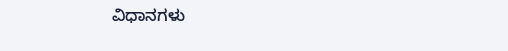ವಿಧಾನಗಳು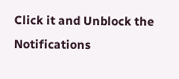Click it and Unblock the Notifications